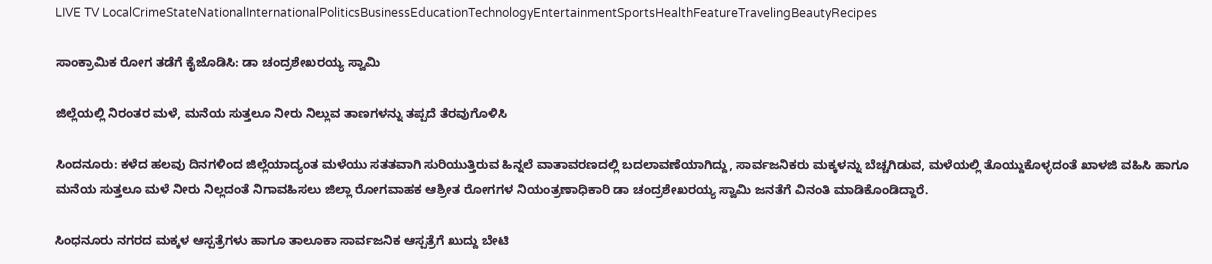LIVE TV LocalCrimeStateNationalInternationalPoliticsBusinessEducationTechnologyEntertainmentSportsHealthFeatureTravelingBeautyRecipes

ಸಾಂಕ್ರಾಮಿಕ ರೋಗ ತಡೆಗೆ ಕೈಜೊಡಿಸಿ: ಡಾ ಚಂದ್ರಶೇಖರಯ್ಯ ಸ್ವಾಮಿ

ಜಿಲ್ಲೆಯಲ್ಲಿ ನಿರಂತರ ಮಳೆ, ಮನೆಯ ಸುತ್ತಲೂ ನೀರು ನಿಲ್ಲುವ ತಾಣಗಳನ್ನು ತಪ್ಪದೆ ತೆರವುಗೊಳಿಸಿ

ಸಿಂದನೂರು: ಕಳೆದ ಹಲವು ದಿನಗಳಿಂದ ಜಿಲ್ಲೆಯಾದ್ಯಂತ ಮಳೆಯು ಸತ‌ತವಾಗಿ ಸುರಿಯುತ್ತಿರುವ ಹಿನ್ನಲೆ ವಾತಾವರಣದಲ್ಲಿ ಬದಲಾವಣೆಯಾಗಿದ್ದು, ಸಾರ್ವಜನಿಕರು ಮಕ್ಕಳನ್ನು ಬೆಚ್ಚಗಿಡುವ, ಮಳೆಯಲ್ಲಿ ತೊಯ್ದುಕೊಳ್ಳದಂತೆ ಖಾಳಜಿ ವಹಿಸಿ ಹಾಗೂ ಮನೆಯ ಸುತ್ತಲೂ ಮಳೆ ನೀರು ನಿಲ್ಲದಂತೆ ನಿಗಾವಹಿಸಲು ಜಿಲ್ಲಾ ರೋಗವಾಹಕ ಆಶ್ರೀತ ರೋಗಗಳ ನಿಯಂತ್ರಣಾಧಿಕಾರಿ ಡಾ ಚಂದ್ರಶೇಖರಯ್ಯ ಸ್ವಾಮಿ ಜನತೆಗೆ ವಿನಂತಿ ಮಾಡಿಕೊಂಡಿದ್ದಾರೆ.

ಸಿಂಧನೂರು ನಗರದ ಮಕ್ಕಳ ಆಸ್ಪತ್ರೆಗಳು ಹಾಗೂ ತಾಲೂಕಾ ಸಾರ್ವಜನಿಕ ಆಸ್ಪತ್ರೆಗೆ ಖುದ್ದು ಬೇಟಿ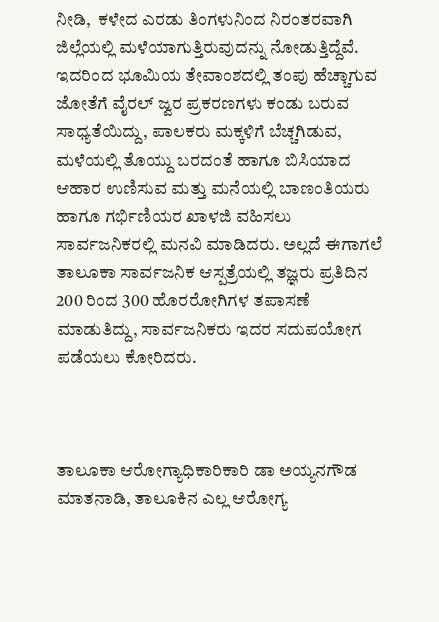ನೀಡಿ,  ಕಳೇದ ಎರಡು ತಿಂಗಳುನಿಂದ ನಿರಂತರವಾಗಿ ಜಿಲ್ಲೆಯಲ್ಲಿ ಮಳೆಯಾಗುತ್ತಿರುವುದನ್ನು ನೋಡುತ್ತಿದ್ದೆವೆ. ಇದರಿಂದ ಭೂಮಿಯ ತೇವಾಂಶದಲ್ಲಿ ತಂಪು ಹೆಚ್ಚಾಗುವ ಜೋತೆಗೆ ವೈರಲ್‌ ಜ್ವರ ಪ್ರಕರಣಗಳು ಕಂಡು ಬರುವ ಸಾಧ್ಯತೆಯಿದ್ದು, ಪಾಲಕರು ಮಕ್ಕಳಿಗೆ ಬೆಚ್ಚಗಿಡುವ, ಮಳೆಯಲ್ಲಿ ತೊಯ್ದು ಬರದಂತೆ ಹಾಗೂ ಬಿಸಿಯಾದ ಆಹಾರ ಉಣಿಸುವ ಮತ್ತು ಮನೆಯಲ್ಲಿ ಬಾಣಂತಿಯರು ಹಾಗೂ ಗರ್ಭಿಣಿಯರ ಖಾಳಜಿ ವಹಿಸಲು ಸಾರ್ವಜನಿಕರಲ್ಲಿ ಮನವಿ ಮಾಡಿದರು. ಅಲ್ಲದೆ ಈಗಾಗಲೆ ತಾಲೂಕಾ ಸಾರ್ವಜನಿಕ ಆಸ್ಪತ್ರೆಯಲ್ಲಿ ತಜ್ಞರು ಪ್ರತಿದಿನ 200 ರಿಂದ 300 ಹೊರರೋಗಿಗಳ ತಪಾಸಣೆ ಮಾಡುತಿದ್ದು, ಸಾರ್ವಜನಿಕರು ಇದರ ಸದುಪಯೋಗ ಪಡೆಯಲು ಕೋರಿದರು.



ತಾಲೂಕಾ ಆರೋಗ್ಯಾಧಿಕಾರಿಕಾರಿ ಡಾ ಅಯ್ಯನಗೌಡ ಮಾತನಾಡಿ, ತಾಲೂಕಿನ ಎಲ್ಲ ಆರೋಗ್ಯ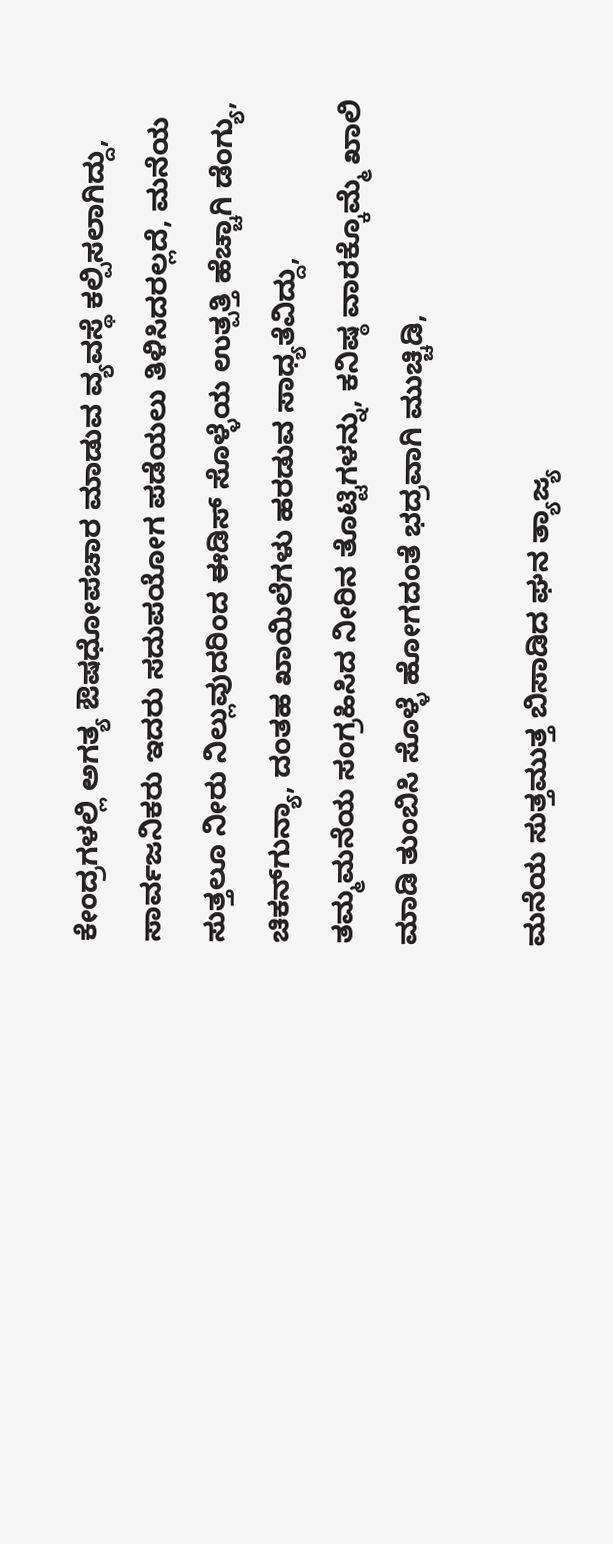ಕೇಂದ್ರಗಳಲ್ಲಿ ಅಗತ್ಯ ಔಷಧೋಪಚಾರ ಮಾಡುವ ವ್ಯವಸ್ಥೆ ಕಲ್ಪಿಸಲಾಗಿದ್ದು, ಸಾರ್ವಜನಿಕರು ಇದರು ಸದುಪಯೋಗ ಪಡೆಯಲು ತಿಳಿಸಿದರಲ್ಲದೆ, ಮನೆಯ ಸುತ್ತಲೂ ನೀರು ನಿಲ್ಲುವುದರಿಂದ ಈಡಿಸ್‌ ಸೊಳ್ಳೆಯ ಉತ್ಪತ್ತಿ ಹೆಚ್ಚಾಗಿ ಡೆಂಗ್ಯು, ಚಿಕನ್‌ಗುನ್ಯಾ, ದಂತಹ ಖಾಯಿಲೆಗಳು ಹರಡುವ ಸಾಧ್ಯತೆವಿದ್ದು, ತಮ್ಮಮನೆಯ ಸಂಗ್ರಹಿಸಿದ ನೀರಿನ ತೊಟ್ಟಿಗಳನ್ನು, ಕನಿಷ್ಠ ವಾರಕ್ಕೊಮ್ಮೆ ಖಾಲಿ ಮಾಡಿ ತುಂಬಿಸಿ ಸೊಳ್ಳೆ ಹೋಗದಂತೆ ಭದ್ರವಾಗಿ ಮುಚ್ಚಿಡಿ,

ಮನೆಯ ಸುತ್ತಮುತ್ತ ಬಿಸಾಡಿದ ಘನ ತ್ಯಾಜ್ಯ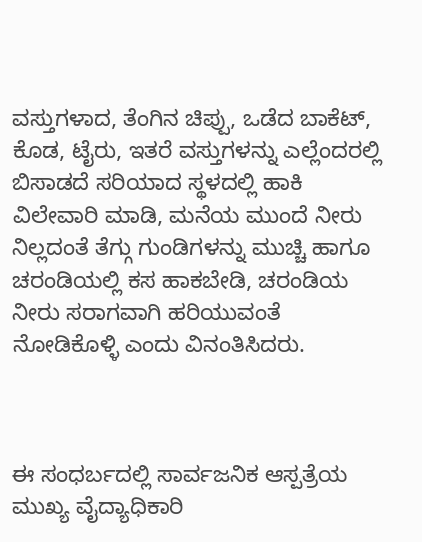ವಸ್ತುಗಳಾದ, ತೆಂಗಿನ ಚಿಪ್ಪು, ಒಡೆದ ಬಾಕೆಟ್, ಕೊಡ, ಟೈರು, ಇತರೆ ವಸ್ತುಗಳನ್ನು ಎಲ್ಲೆಂದರಲ್ಲಿ ಬಿಸಾಡದೆ ಸರಿಯಾದ ಸ್ಥಳದಲ್ಲಿ ಹಾಕಿ ವಿಲೇವಾರಿ ಮಾಡಿ, ಮನೆಯ ಮುಂದೆ ನೀರು ನಿಲ್ಲದಂತೆ ತೆಗ್ಗು ಗುಂಡಿಗಳನ್ನು ಮುಚ್ಚಿ ಹಾಗೂ ಚರಂಡಿಯಲ್ಲಿ ಕಸ ಹಾಕಬೇಡಿ, ಚರಂಡಿಯ ನೀರು ಸರಾಗವಾಗಿ ಹರಿಯುವಂತೆ ನೋಡಿಕೊಳ್ಳಿ ಎಂದು ವಿನಂತಿಸಿದರು.



ಈ ಸಂಧರ್ಬದಲ್ಲಿ ಸಾರ್ವಜನಿಕ ಆಸ್ಪತ್ರೆಯ ಮುಖ್ಯ ವೈದ್ಯಾಧಿಕಾರಿ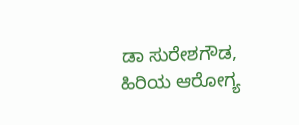ಡಾ ಸುರೇಶಗೌಡ, ಹಿರಿಯ ಆರೋಗ್ಯ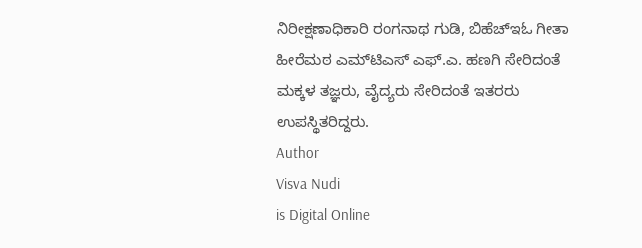ನಿರೀಕ್ಷಣಾಧಿಕಾರಿ ರಂಗನಾಥ ಗುಡಿ, ಬಿಹೆಚ್‌ಇಓ ಗೀತಾ ಹೀರೆಮಠ ಎಮ್‌ಟಿಎಸ್‌ ಎಫ್‌.ಎ. ಹಣಗಿ ಸೇರಿದಂತೆ ಮಕ್ಕಳ ತಜ್ಞರು, ವೈದ್ಯರು ಸೇರಿದಂತೆ ಇತರರು ಉಪಸ್ಥಿತರಿದ್ದರು.
Author
Visva Nudi
is Digital Online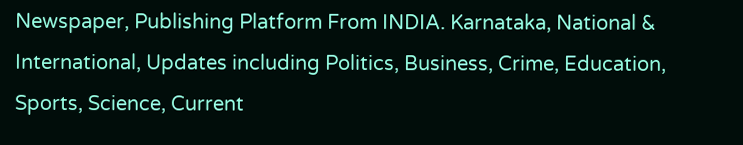Newspaper, Publishing Platform From INDIA. Karnataka, National & International, Updates including Politics, Business, Crime, Education, Sports, Science, Current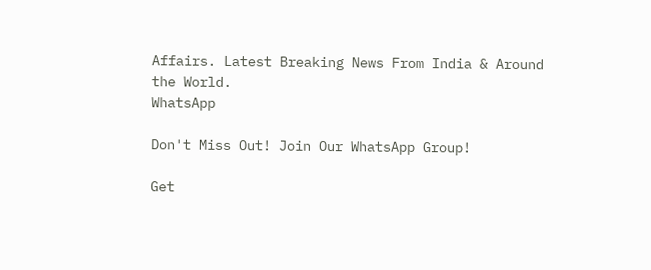Affairs. Latest Breaking News From India & Around the World.
WhatsApp

Don't Miss Out! Join Our WhatsApp Group!

Get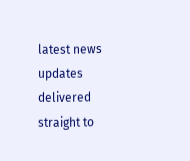latest news updates delivered straight to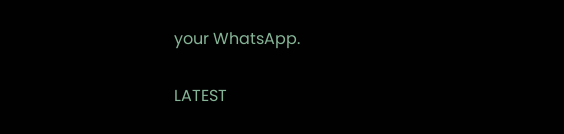your WhatsApp.

LATEST